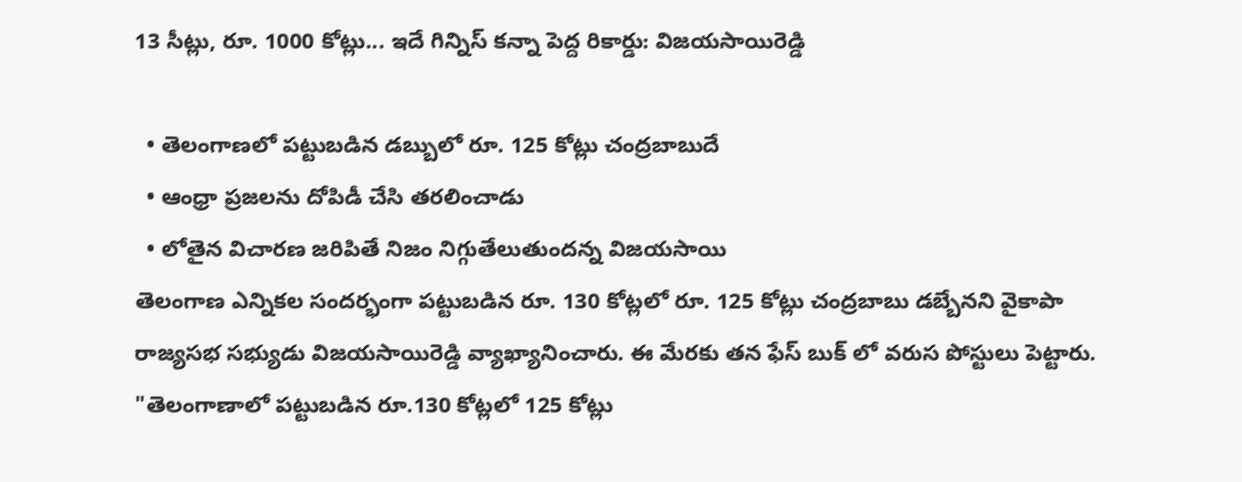13 సీట్లు, రూ. 1000 కోట్లు... ఇదే గిన్నిస్ కన్నా పెద్ద రికార్డు: విజయసాయిరెడ్డి

  • తెలంగాణలో పట్టుబడిన డబ్బులో రూ. 125 కోట్లు చంద్రబాబుదే
  • ఆంధ్రా ప్రజలను దోపిడీ చేసి తరలించాడు
  • లోతైన విచారణ జరిపితే నిజం నిగ్గుతేలుతుందన్న విజయసాయి
తెలంగాణ ఎన్నికల సందర్భంగా పట్టుబడిన రూ. 130 కోట్లలో రూ. 125 కోట్లు చంద్రబాబు డబ్బేనని వైకాపా రాజ్యసభ సభ్యుడు విజయసాయిరెడ్డి వ్యాఖ్యానించారు. ఈ మేరకు తన ఫేస్ బుక్ లో వరుస పోస్టులు పెట్టారు. "తెలంగాణాలో పట్టుబడిన రూ.130 కోట్లలో 125 కోట్లు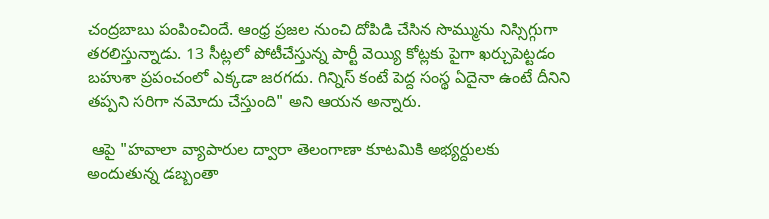చంద్రబాబు పంపించిందే. ఆంధ్ర ప్రజల నుంచి దోపిడి చేసిన సొమ్మును నిస్సిగ్గుగా తరలిస్తున్నాడు. 13 సీట్లలో పోటీచేస్తున్న పార్టీ వెయ్యి కోట్లకు పైగా ఖర్చుపెట్టడం బహుశా ప్రపంచంలో ఎక్కడా జరగదు. గిన్నిస్ కంటే పెద్ద సంస్థ ఏదైనా ఉంటే దీనిని తప్పని సరిగా నమోదు చేస్తుంది" అని ఆయన అన్నారు.

 ఆపై "హవాలా వ్యాపారుల ద్వారా తెలంగాణా కూటమికి అభ్యర్దులకు అందుతున్న డబ్బంతా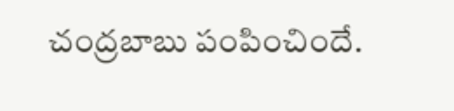చంద్రబాబు పంపించిందే.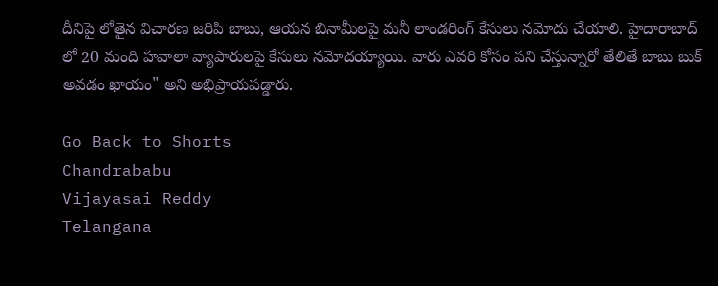దీనిపై లోతైన విచారణ జరిపి బాబు, ఆయన బినామీలపై మనీ లాండరింగ్ కేసులు నమోదు చేయాలి. హైదారాబాద్ లో 20 మంది హవాలా వ్యాపారులపై కేసులు నమోదయ్యాయి. వారు ఎవరి కోసం పని చేస్తున్నారో తేలితే బాబు బుక్ అవడం ఖాయం" అని అభిప్రాయపడ్డారు.

Go Back to Shorts
Chandrababu
Vijayasai Reddy
Telangana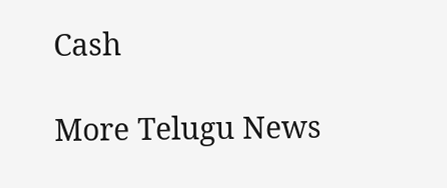Cash

More Telugu News